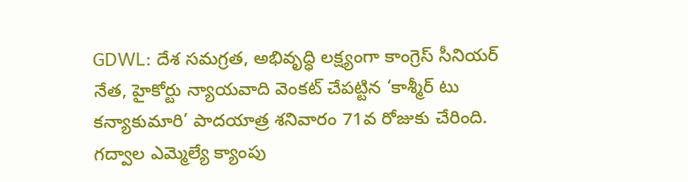GDWL: దేశ సమగ్రత, అభివృద్ధి లక్ష్యంగా కాంగ్రెస్ సీనియర్ నేత, హైకోర్టు న్యాయవాది వెంకట్ చేపట్టిన ‘కాశ్మీర్ టు కన్యాకుమారి’ పాదయాత్ర శనివారం 71వ రోజుకు చేరింది. గద్వాల ఎమ్మెల్యే క్యాంపు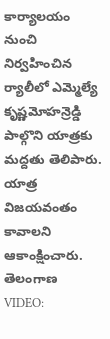కార్యాలయం నుంచి నిర్వహించిన ర్యాలీలో ఎమ్మెల్యే కృష్ణమోహన్రెడ్డి పాల్గొని యాత్రకు మద్దతు తెలిపారు. యాత్ర విజయవంతం కావాలని ఆకాంక్షించారు.
తెలంగాణ
VIDEO: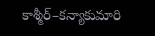కాశ్మీర్–కన్యాకుమారి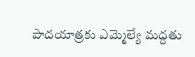పాదయాత్రకు ఎమ్మెల్యే మద్దతు